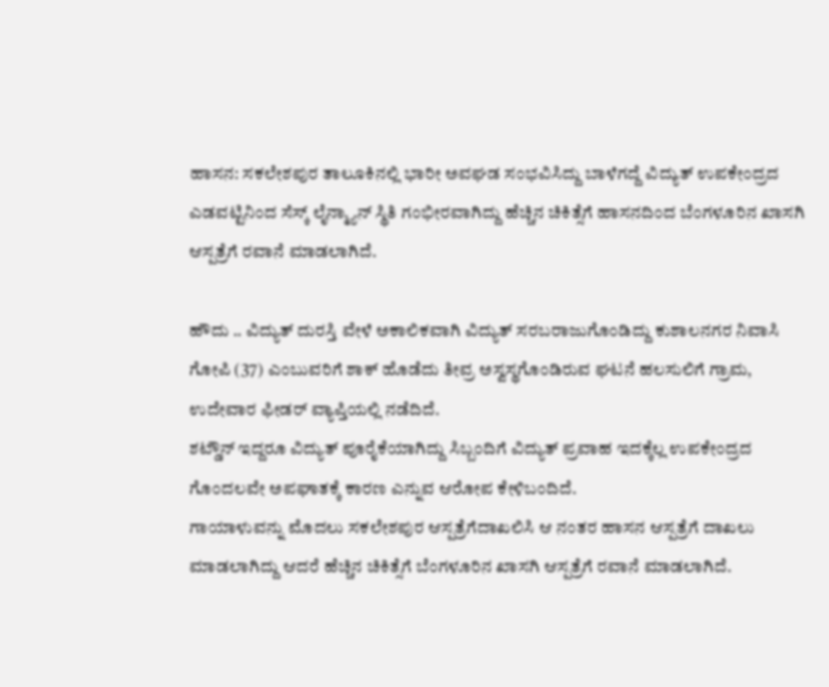ಹಾಸನ: ಸಕಲೇಶಪುರ ತಾಲೂಕಿನಲ್ಲಿ ಭಾರೀ ಅವಘಡ ಸಂಭವಿಸಿದ್ದು ಬಾಳೆಗದ್ದೆ ವಿದ್ಯುತ್ ಉಪಕೇಂದ್ರದ ಎಡವಟ್ಟಿನಿಂದ ಸೆಸ್ಕ್ ಲೈನ್ಮ್ಯಾನ್ ಸ್ಥಿತಿ ಗಂಭೀರವಾಗಿದ್ದು ಹೆಚ್ಚಿನ ಚಿಕಿತ್ಸೆಗೆ ಹಾಸನದಿಂದ ಬೆಂಗಳೂರಿನ ಖಾಸಗಿ ಆಸ್ಪತ್ರೆಗೆ ರವಾನೆ ಮಾಡಲಾಗಿದೆ.

ಹೌದು .. ವಿದ್ಯುತ್ ದುರಸ್ತಿ ವೇಳೆ ಅಕಾಲಿಕವಾಗಿ ವಿದ್ಯುತ್ ಸರಬರಾಜುಗೊಂಡಿದ್ದು ಕುಶಾಲನಗರ ನಿವಾಸಿ ಗೋಪಿ (37) ಎಂಬುವರಿಗೆ ಶಾಕ್ ಹೊಡೆದು ತೀವ್ರ ಅಸ್ವಸ್ಥಗೊಂಡಿರುವ ಘಟನೆ ಹಲಸುಲಿಗೆ ಗ್ರಾಮ, ಉದೇವಾರ ಫೀಡರ್ ವ್ಯಾಪ್ತಿಯಲ್ಲಿ ನಡೆದಿದೆ.
ಶಟ್ಡೌನ್ ಇದ್ದರೂ ವಿದ್ಯುತ್ ಪೂರೈಕೆಯಾಗಿದ್ದು ಸಿಬ್ಬಂದಿಗೆ ವಿದ್ಯುತ್ ಪ್ರವಾಹ ಇದಕ್ಕೆಲ್ಲ ಉಪಕೇಂದ್ರದ ಗೊಂದಲವೇ ಅಪಘಾತಕ್ಕೆ ಕಾರಣ ಎನ್ನುವ ಆರೋಪ ಕೇಳಿಬಂದಿದೆ.
ಗಾಯಾಳುವನ್ನು ಮೊದಲು ಸಕಲೇಶಪುರ ಆಸ್ಪತ್ರೆಗೆದಾಖಲಿಸಿ ಆ ನಂತರ ಹಾಸನ ಆಸ್ಪತ್ರೆಗೆ ದಾಖಲು ಮಾಡಲಾಗಿದ್ದು ಆದರೆ ಹೆಚ್ಚಿನ ಚಿಕಿತ್ಸೆಗೆ ಬೆಂಗಳೂರಿನ ಖಾಸಗಿ ಆಸ್ಪತ್ರೆಗೆ ರವಾನೆ ಮಾಡಲಾಗಿದೆ.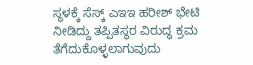ಸ್ಥಳಕ್ಕೆ ಸೆಸ್ಕ್ ಎಇಇ ಹರೀಶ್ ಭೇಟಿ ನೀಡಿದ್ದು ತಪ್ಪಿತಸ್ಥರ ವಿರುದ್ಧ ಕ್ರಮ ತೆಗೆದುಕೊಳ್ಳಲಾಗುವುದು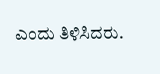ಎಂದು ತಿಳಿಸಿದರು.